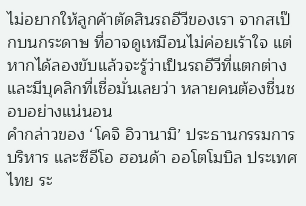ไม่อยากให้ลูกค้าตัดสินรถอีวีของเรา จากสเป๊กบนกระดาษ ที่อาจดูเหมือนไม่ค่อยเร้าใจ แต่หากได้ลองขับแล้วจะรู้ว่าเป็นรถอีวีที่แตกต่าง และมีบุคลิกที่เชื่อมั่นเลยว่า หลายคนต้องชื่นชอบอย่างแน่นอน
คำกล่าวของ ‘โคจิ อิวานามิ’ ประธานกรรมการบริหาร และซีอีโอ ฮอนด้า ออโตโมบิล ประเทศไทย ระ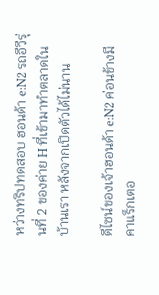หว่างทริปทดสอบ ฮอนด้า e:N2 รถอีวีรุ่นที่ 2 ของค่าย H ที่เข้ามาทำตลาดในบ้านเรา หลังจากเปิดตัวได้ไม่นาน

ดีไซน์ของเจ้าฮอนด้า e:N2 ค่อนข้างมีคาแร็กเตอ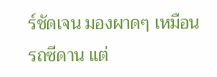ร์ชัดเจน มองผาดๆ เหมือนรถซีดาน แต่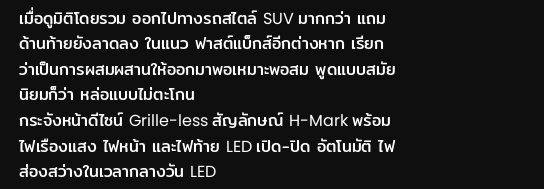เมื่อดูมิติโดยรวม ออกไปทางรถสไตล์ SUV มากกว่า แถมด้านท้ายยังลาดลง ในแนว ฟาสต์แบ็กส์อีกต่างหาก เรียกว่าเป็นการผสมผสานให้ออกมาพอเหมาะพอสม พูดแบบสมัยนิยมก็ว่า หล่อแบบไม่ตะโกน
กระจังหน้าดีไซน์ Grille-less สัญลักษณ์ H-Mark พร้อมไฟเรืองแสง ไฟหน้า และไฟท้าย LED เปิด-ปิด อัตโนมัติ ไฟส่องสว่างในเวลากลางวัน LED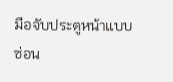มือจับประตูหน้าแบบซ่อน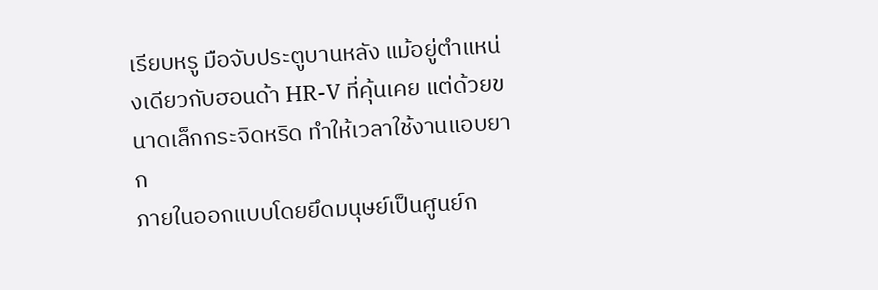เรียบหรู มือจับประตูบานหลัง แม้อยู่ตำแหน่งเดียวกับฮอนด้า HR-V ที่คุ้นเคย แต่ด้วยขนาดเล็กกระจิดหริด ทำให้เวลาใช้งานแอบยาก
ภายในออกแบบโดยยึดมนุษย์เป็นศูนย์ก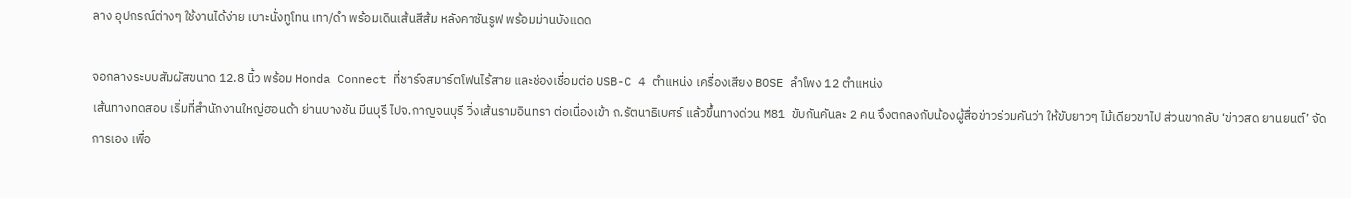ลาง อุปกรณ์ต่างๆ ใช้งานได้ง่าย เบาะนั่งทูโทน เทา/ดำ พร้อมเดินเส้นสีส้ม หลังคาซันรูฟ พร้อมม่านบังแดด

จอกลางระบบสัมผัสขนาด 12.8 นิ้ว พร้อม Honda Connect ที่ชาร์จสมาร์ตโฟนไร้สาย และช่องเชื่อมต่อ USB-C 4 ตำแหน่ง เครื่องเสียง BOSE ลำโพง 12 ตำแหน่ง
เส้นทางทดสอบ เริ่มที่สำนักงานใหญ่ฮอนด้า ย่านบางชัน มีนบุรี ไปจ.กาญจนบุรี วิ่งเส้นรามอินทรา ต่อเนื่องเข้า ถ.รัตนาธิเบศร์ แล้วขึ้นทางด่วน M81 ขับกันคันละ 2 คน จึงตกลงกับน้องผู้สื่อข่าวร่วมคันว่า ให้ขับยาวๆ ไม้เดียวขาไป ส่วนขากลับ ‘ข่าวสด ยานยนต์’ จัดการเอง เพื่อ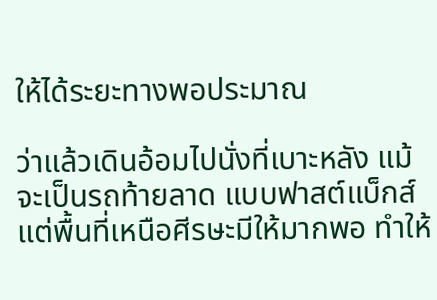ให้ได้ระยะทางพอประมาณ

ว่าแล้วเดินอ้อมไปนั่งที่เบาะหลัง แม้จะเป็นรถท้ายลาด แบบฟาสต์แบ็กส์ แต่พื้นที่เหนือศีรษะมีให้มากพอ ทำให้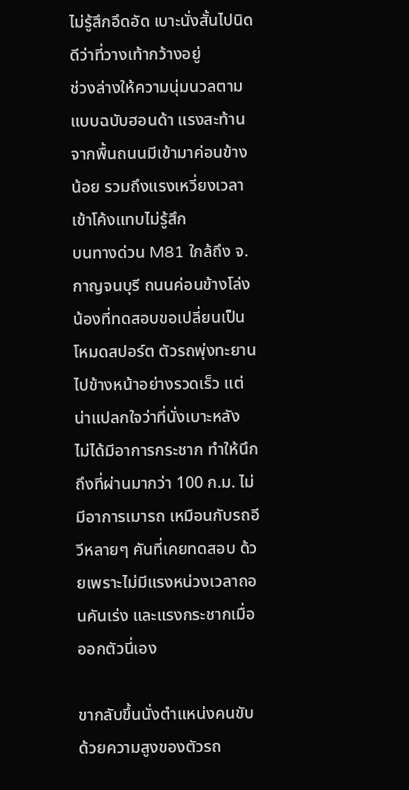ไม่รู้สึกอึดอัด เบาะนั่งสั้นไปนิด ดีว่าที่วางเท้ากว้างอยู่
ช่วงล่างให้ความนุ่มนวลตามแบบฉบับฮอนด้า แรงสะท้านจากพื้นถนนมีเข้ามาค่อนข้างน้อย รวมถึงแรงเหวี่ยงเวลาเข้าโค้งแทบไม่รู้สึก
บนทางด่วน M81 ใกล้ถึง จ.กาญจนบุรี ถนนค่อนข้างโล่ง น้องที่ทดสอบขอเปลี่ยนเป็นโหมดสปอร์ต ตัวรถพุ่งทะยานไปข้างหน้าอย่างรวดเร็ว แต่น่าแปลกใจว่าที่นั่งเบาะหลัง ไม่ได้มีอาการกระชาก ทำให้นึกถึงที่ผ่านมากว่า 100 ก.ม. ไม่มีอาการเมารถ เหมือนกับรถอีวีหลายๆ คันที่เคยทดสอบ ด้วยเพราะไม่มีแรงหน่วงเวลาถอนคันเร่ง และแรงกระชากเมื่อออกตัวนี่เอง

ขากลับขึ้นนั่งตำแหน่งคนขับ ด้วยความสูงของตัวรถ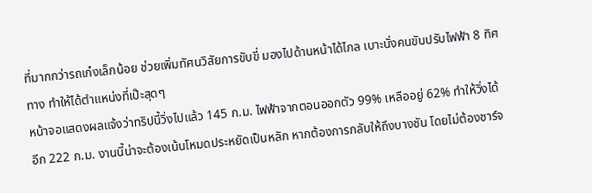ที่มากกว่ารถเก๋งเล็กน้อย ช่วยเพิ่มทัศนวิสัยการขับขี่ มองไปด้านหน้าได้ไกล เบาะนั่งคนขับปรับไฟฟ้า 8 ทิศทาง ทำให้ได้ตำแหน่งที่เป๊ะสุดๆ
หน้าจอแสดงผลแจ้งว่าทริปนี้วิ่งไปแล้ว 145 ก.ม. ไฟฟ้าจากตอนออกตัว 99% เหลืออยู่ 62% ทำให้วิ่งได้อีก 222 ก.ม. งานนี้น่าจะต้องเน้นโหมดประหยัดเป็นหลัก หากต้องการกลับให้ถึงบางชัน โดยไม่ต้องชาร์จ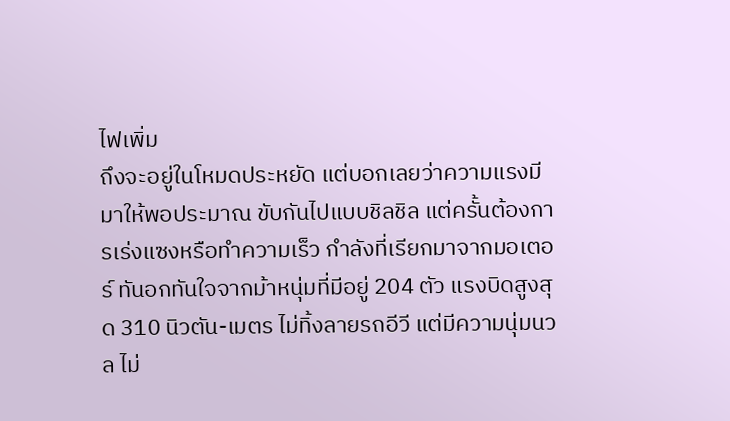ไฟเพิ่ม
ถึงจะอยู่ในโหมดประหยัด แต่บอกเลยว่าความแรงมีมาให้พอประมาณ ขับกันไปแบบชิลชิล แต่ครั้นต้องการเร่งแซงหรือทำความเร็ว กำลังที่เรียกมาจากมอเตอร์ ทันอกทันใจจากม้าหนุ่มที่มีอยู่ 204 ตัว แรงบิดสูงสุด 310 นิวตัน-เมตร ไม่ทิ้งลายรถอีวี แต่มีความนุ่มนวล ไม่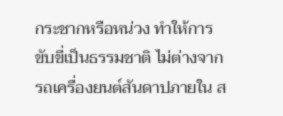กระชากหรือหน่วง ทำให้การขับขี่เป็นธรรมชาติ ไม่ต่างจากรถเครื่องยนต์สันดาปภายใน ส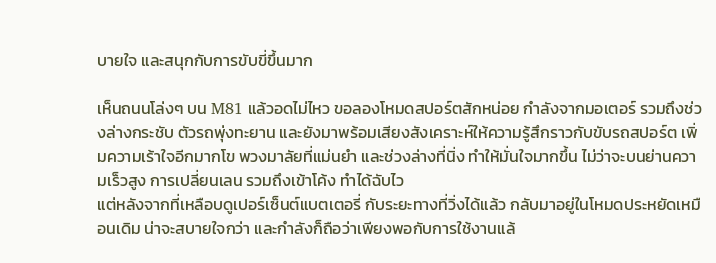บายใจ และสนุกกับการขับขี่ขึ้นมาก

เห็นถนนโล่งๆ บน M81 แล้วอดไม่ไหว ขอลองโหมดสปอร์ตสักหน่อย กำลังจากมอเตอร์ รวมถึงช่วงล่างกระชับ ตัวรถพุ่งทะยาน และยังมาพร้อมเสียงสังเคราะห์ให้ความรู้สึกราวกับขับรถสปอร์ต เพิ่มความเร้าใจอีกมากโข พวงมาลัยที่แม่นยำ และช่วงล่างที่นิ่ง ทำให้มั่นใจมากขึ้น ไม่ว่าจะบนย่านความเร็วสูง การเปลี่ยนเลน รวมถึงเข้าโค้ง ทำได้ฉับไว
แต่หลังจากที่เหลือบดูเปอร์เซ็นต์แบตเตอรี่ กับระยะทางที่วิ่งได้แล้ว กลับมาอยู่ในโหมดประหยัดเหมือนเดิม น่าจะสบายใจกว่า และกำลังก็ถือว่าเพียงพอกับการใช้งานแล้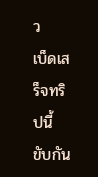ว
เบ็ดเสร็จทริปนี้ ขับกัน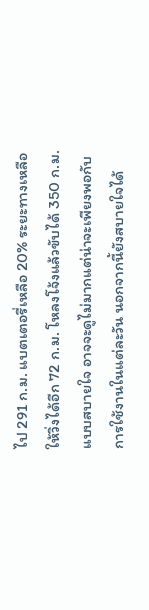ไป 291 ก.ม. แบตเตอรี่เหลือ 20% ระยะทางเหลือให้วิ่งได้อีก 72 ก.ม. โหลงโจ้งแล้วขับได้ 350 ก.ม. แบบสบายใจ อาจจะดูไม่มากแต่น่าจะเพียงพอกับการใช้งานในแต่ละวัน นอกจากนี้ยังสบายใจได้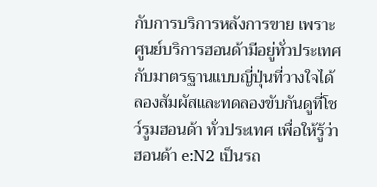กับการบริการหลังการขาย เพราะศูนย์บริการฮอนด้ามีอยู่ทั่วประเทศ กับมาตรฐานแบบญี่ปุ่นที่วางใจได้
ลองสัมผัสและทดลองขับกันดูที่โชว์รูมฮอนด้า ทั่วประเทศ เพื่อให้รู้ว่าฮอนด้า e:N2 เป็นรถ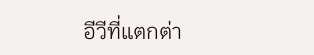อีวีที่แตกต่า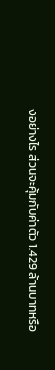งอย่างไร ส่วนจะคุ้มกับค่าตัว 1.429 ล้านบาทหรือ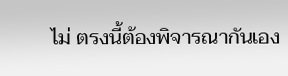ไม่ ตรงนี้ต้องพิจารณากันเอง